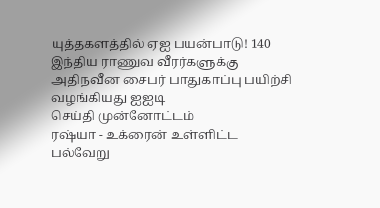யுத்தகளத்தில் ஏஐ பயன்பாடு! 140 இந்திய ராணுவ வீரர்களுக்கு அதிநவீன சைபர் பாதுகாப்பு பயிற்சி வழங்கியது ஐஐடி
செய்தி முன்னோட்டம்
ரஷ்யா - உக்ரைன் உள்ளிட்ட பல்வேறு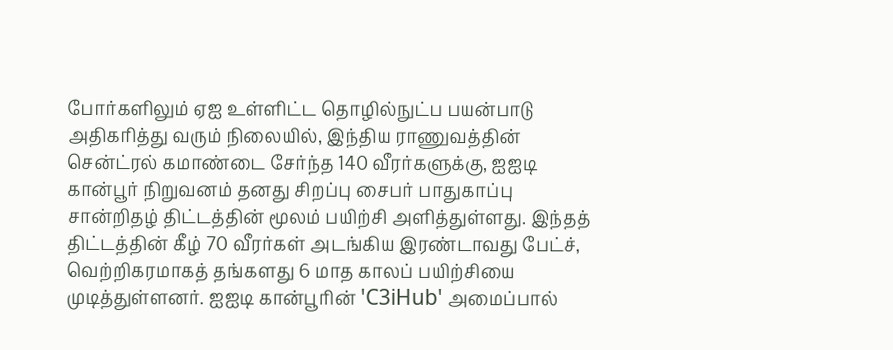போர்களிலும் ஏஐ உள்ளிட்ட தொழில்நுட்ப பயன்பாடு அதிகரித்து வரும் நிலையில், இந்திய ராணுவத்தின் சென்ட்ரல் கமாண்டை சேர்ந்த 140 வீரர்களுக்கு, ஐஐடி கான்பூர் நிறுவனம் தனது சிறப்பு சைபர் பாதுகாப்பு சான்றிதழ் திட்டத்தின் மூலம் பயிற்சி அளித்துள்ளது. இந்தத் திட்டத்தின் கீழ் 70 வீரர்கள் அடங்கிய இரண்டாவது பேட்ச், வெற்றிகரமாகத் தங்களது 6 மாத காலப் பயிற்சியை முடித்துள்ளனர். ஐஐடி கான்பூரின் 'C3iHub' அமைப்பால்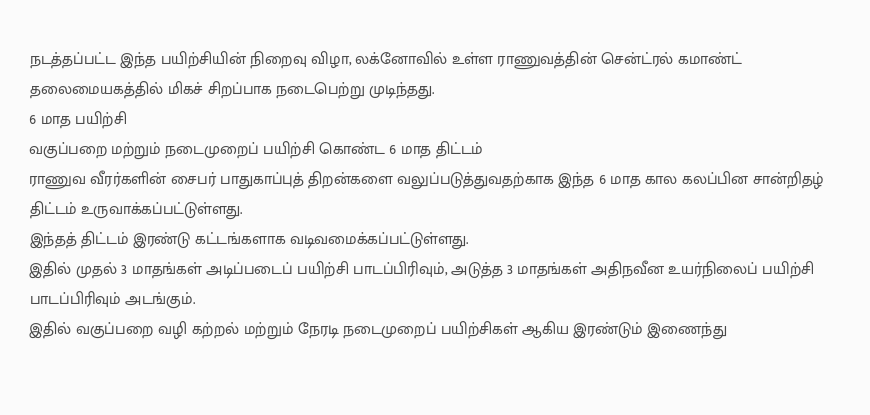நடத்தப்பட்ட இந்த பயிற்சியின் நிறைவு விழா, லக்னோவில் உள்ள ராணுவத்தின் சென்ட்ரல் கமாண்ட் தலைமையகத்தில் மிகச் சிறப்பாக நடைபெற்று முடிந்தது.
6 மாத பயிற்சி
வகுப்பறை மற்றும் நடைமுறைப் பயிற்சி கொண்ட 6 மாத திட்டம்
ராணுவ வீரர்களின் சைபர் பாதுகாப்புத் திறன்களை வலுப்படுத்துவதற்காக இந்த 6 மாத கால கலப்பின சான்றிதழ் திட்டம் உருவாக்கப்பட்டுள்ளது.
இந்தத் திட்டம் இரண்டு கட்டங்களாக வடிவமைக்கப்பட்டுள்ளது.
இதில் முதல் 3 மாதங்கள் அடிப்படைப் பயிற்சி பாடப்பிரிவும், அடுத்த 3 மாதங்கள் அதிநவீன உயர்நிலைப் பயிற்சி பாடப்பிரிவும் அடங்கும்.
இதில் வகுப்பறை வழி கற்றல் மற்றும் நேரடி நடைமுறைப் பயிற்சிகள் ஆகிய இரண்டும் இணைந்து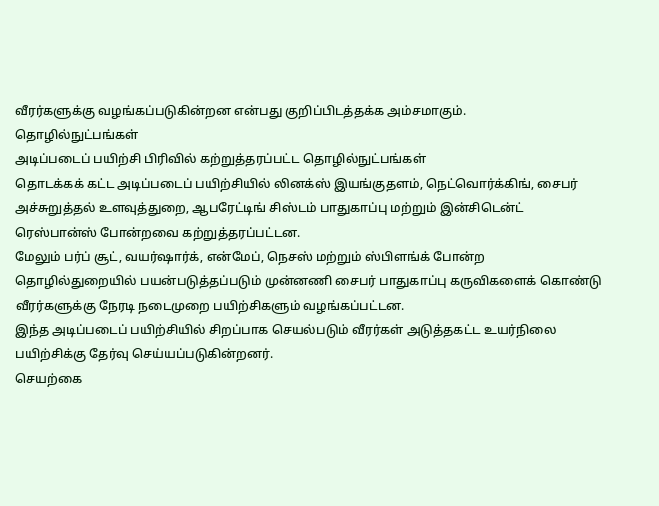வீரர்களுக்கு வழங்கப்படுகின்றன என்பது குறிப்பிடத்தக்க அம்சமாகும்.
தொழில்நுட்பங்கள்
அடிப்படைப் பயிற்சி பிரிவில் கற்றுத்தரப்பட்ட தொழில்நுட்பங்கள்
தொடக்கக் கட்ட அடிப்படைப் பயிற்சியில் லினக்ஸ் இயங்குதளம், நெட்வொர்க்கிங், சைபர் அச்சுறுத்தல் உளவுத்துறை, ஆபரேட்டிங் சிஸ்டம் பாதுகாப்பு மற்றும் இன்சிடென்ட் ரெஸ்பான்ஸ் போன்றவை கற்றுத்தரப்பட்டன.
மேலும் பர்ப் சூட், வயர்ஷார்க், என்மேப், நெசஸ் மற்றும் ஸ்பிளங்க் போன்ற தொழில்துறையில் பயன்படுத்தப்படும் முன்னணி சைபர் பாதுகாப்பு கருவிகளைக் கொண்டு வீரர்களுக்கு நேரடி நடைமுறை பயிற்சிகளும் வழங்கப்பட்டன.
இந்த அடிப்படைப் பயிற்சியில் சிறப்பாக செயல்படும் வீரர்கள் அடுத்தகட்ட உயர்நிலை பயிற்சிக்கு தேர்வு செய்யப்படுகின்றனர்.
செயற்கை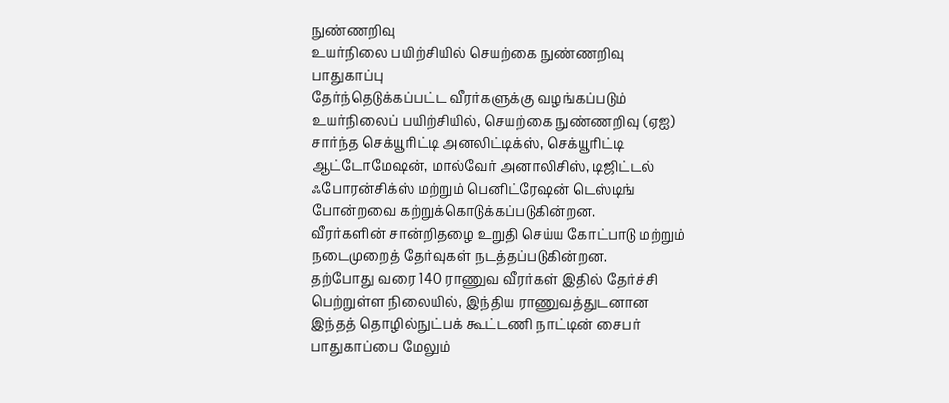நுண்ணறிவு
உயர்நிலை பயிற்சியில் செயற்கை நுண்ணறிவு பாதுகாப்பு
தேர்ந்தெடுக்கப்பட்ட வீரர்களுக்கு வழங்கப்படும் உயர்நிலைப் பயிற்சியில், செயற்கை நுண்ணறிவு (ஏஐ) சார்ந்த செக்யூரிட்டி அனலிட்டிக்ஸ், செக்யூரிட்டி ஆட்டோமேஷன், மால்வேர் அனாலிசிஸ், டிஜிட்டல் ஃபோரன்சிக்ஸ் மற்றும் பெனிட்ரேஷன் டெஸ்டிங் போன்றவை கற்றுக்கொடுக்கப்படுகின்றன.
வீரர்களின் சான்றிதழை உறுதி செய்ய கோட்பாடு மற்றும் நடைமுறைத் தேர்வுகள் நடத்தப்படுகின்றன.
தற்போது வரை 140 ராணுவ வீரர்கள் இதில் தேர்ச்சி பெற்றுள்ள நிலையில், இந்திய ராணுவத்துடனான இந்தத் தொழில்நுட்பக் கூட்டணி நாட்டின் சைபர் பாதுகாப்பை மேலும்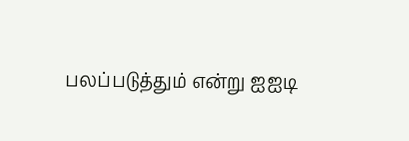பலப்படுத்தும் என்று ஐஐடி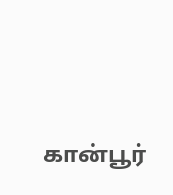கான்பூர்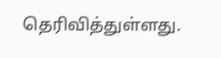தெரிவித்துள்ளது.